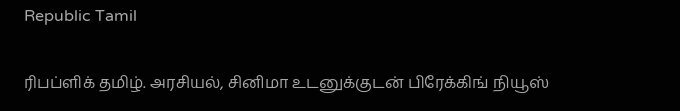Republic Tamil

ரிபப்ளிக் தமிழ். அரசியல், சினிமா உடனுக்குடன் பிரேக்கிங் நியூஸ்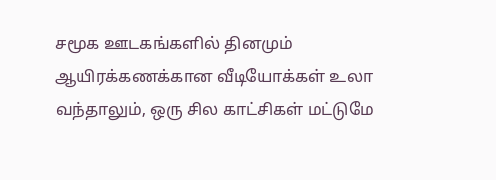சமூக ஊடகங்களில் தினமும் ஆயிரக்கணக்கான வீடியோக்கள் உலா வந்தாலும், ஒரு சில காட்சிகள் மட்டுமே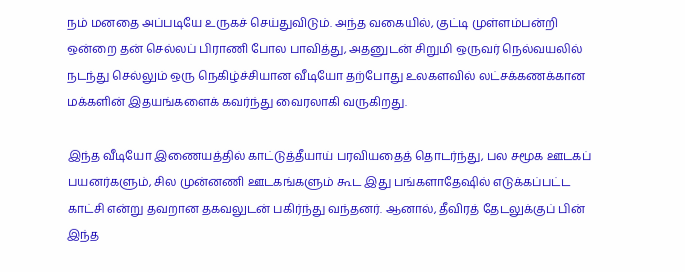நம் மனதை அப்படியே உருகச் செய்துவிடும். அந்த வகையில், குட்டி முள்ளம்பன்றி ஒன்றை தன் செல்லப் பிராணி போல பாவித்து, அதனுடன் சிறுமி ஒருவர் நெல்வயலில் நடந்து செல்லும் ஒரு நெகிழ்ச்சியான வீடியோ தற்போது உலகளவில் லட்சக்கணக்கான மக்களின் இதயங்களைக் கவர்ந்து வைரலாகி வருகிறது.

இந்த வீடியோ இணையத்தில் காட்டுத்தீயாய் பரவியதைத் தொடர்ந்து, பல சமூக ஊடகப் பயனர்களும், சில முன்னணி ஊடகங்களும் கூட இது பங்களாதேஷில் எடுக்கப்பட்ட காட்சி என்று தவறான தகவலுடன் பகிர்ந்து வந்தனர். ஆனால், தீவிரத் தேடலுக்குப் பின் இந்த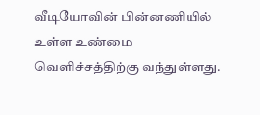வீடியோவின் பின்னணியில் உள்ள உண்மை வெளிச்சத்திற்கு வந்துள்ளது.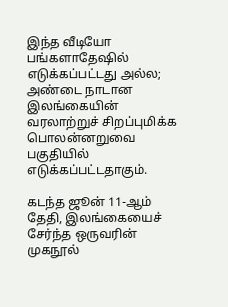இந்த வீடியோ பங்களாதேஷில் எடுக்கப்பட்டது அல்ல; அண்டை நாடான இலங்கையின் வரலாற்றுச் சிறப்புமிக்க பொலன்னறுவை பகுதியில் எடுக்கப்பட்டதாகும்.

கடந்த ஜூன் 11-ஆம் தேதி, இலங்கையைச் சேர்ந்த ஒருவரின் முகநூல்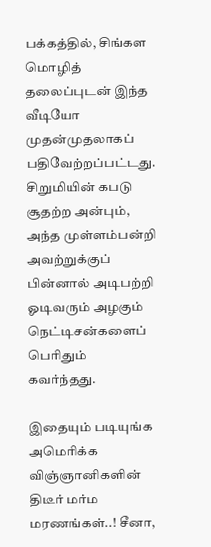பக்கத்தில், சிங்கள மொழித் தலைப்புடன் இந்த வீடியோ முதன்முதலாகப் பதிவேற்றப்பட்டது. சிறுமியின் கபடு சூதற்ற அன்பும், அந்த முள்ளம்பன்றி அவற்றுக்குப் பின்னால் அடிபற்றி ஓடிவரும் அழகும் நெட்டிசன்களைப் பெரிதும் கவர்ந்தது.

இதையும் படியுங்க  அமெரிக்க விஞ்ஞானிகளின் திடீர் மர்ம மரணங்கள்..! சீனா,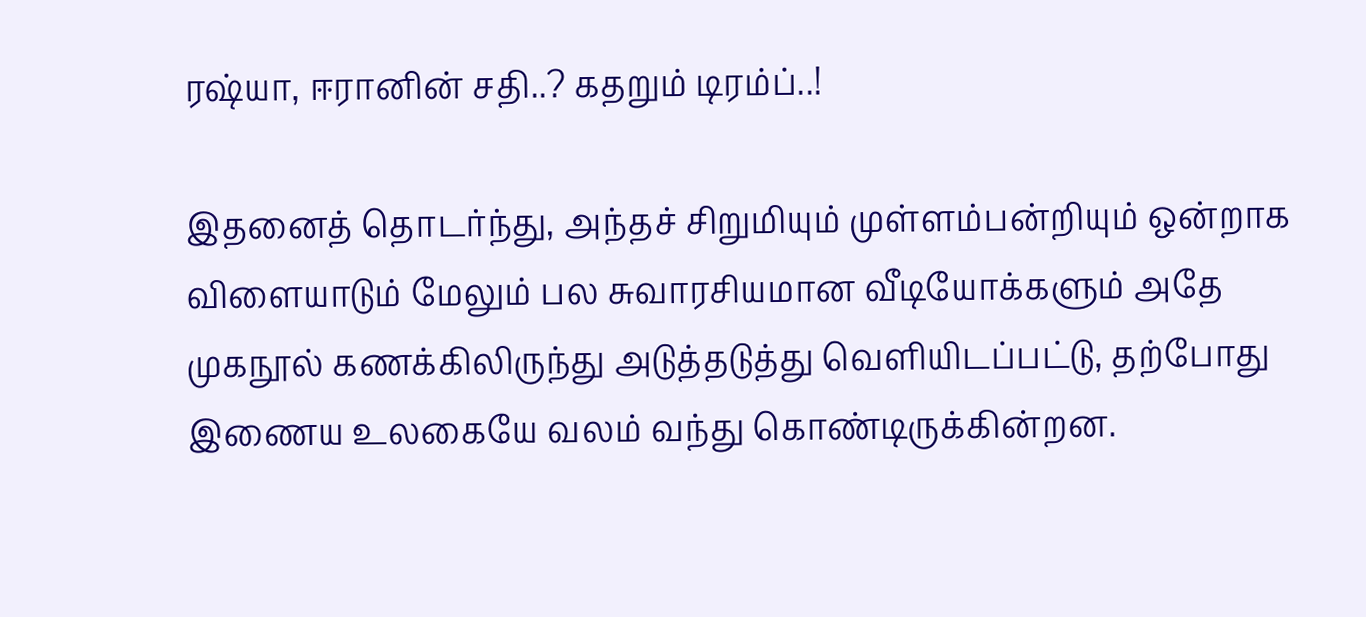ரஷ்யா, ஈரானின் சதி..? கதறும் டிரம்ப்..!

இதனைத் தொடர்ந்து, அந்தச் சிறுமியும் முள்ளம்பன்றியும் ஒன்றாக விளையாடும் மேலும் பல சுவாரசியமான வீடியோக்களும் அதே முகநூல் கணக்கிலிருந்து அடுத்தடுத்து வெளியிடப்பட்டு, தற்போது இணைய உலகையே வலம் வந்து கொண்டிருக்கின்றன.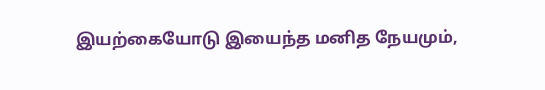இயற்கையோடு இயைந்த மனித நேயமும்,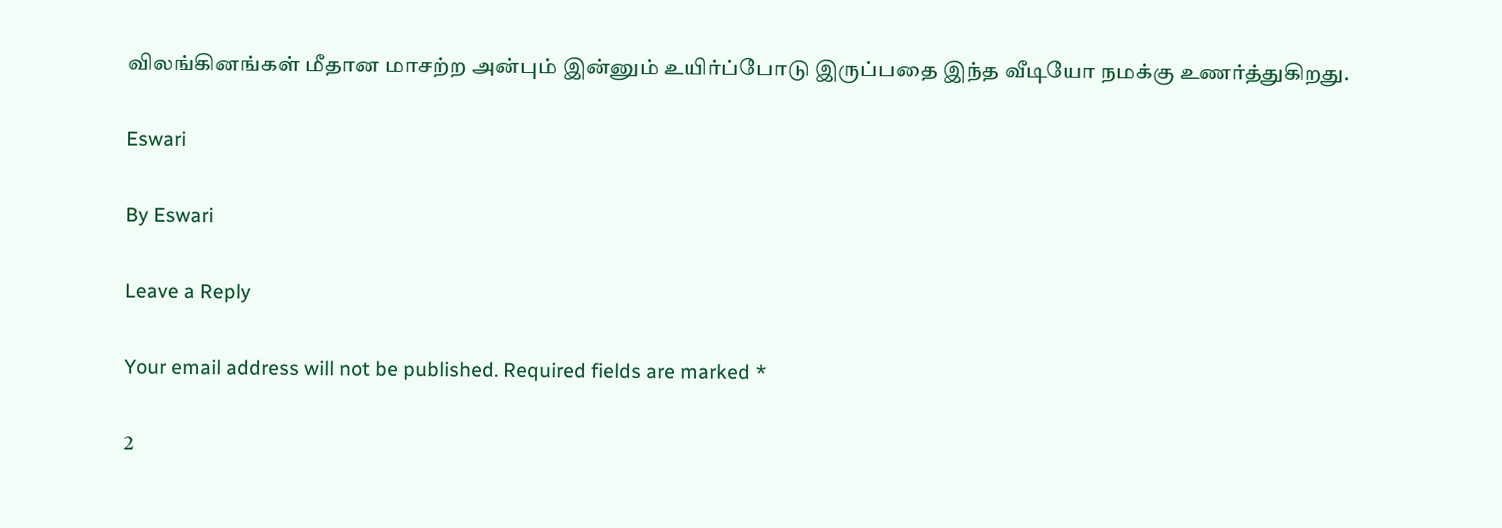விலங்கினங்கள் மீதான மாசற்ற அன்பும் இன்னும் உயிர்ப்போடு இருப்பதை இந்த வீடியோ நமக்கு உணர்த்துகிறது.

Eswari

By Eswari

Leave a Reply

Your email address will not be published. Required fields are marked *

2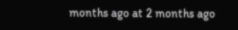months ago at 2 months ago